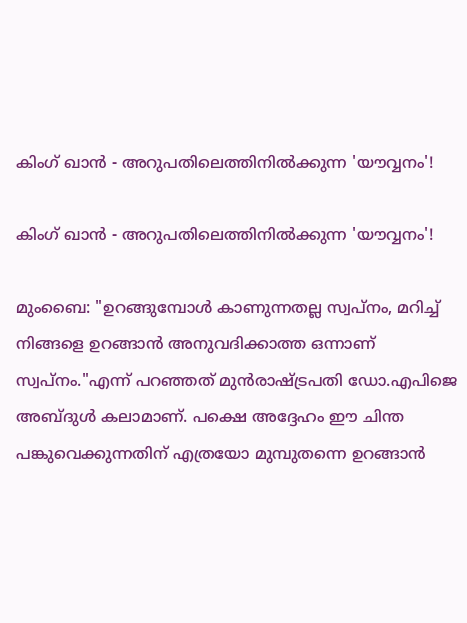കിംഗ് ഖാൻ - അറുപതിലെത്തിനിൽക്കുന്ന 'യൗവ്വനം'!

കിംഗ് ഖാൻ - അറുപതിലെത്തിനിൽക്കുന്ന 'യൗവ്വനം'!

മുംബൈ: "ഉറങ്ങുമ്പോൾ കാണുന്നതല്ല സ്വപ്നം, മറിച്ച് നിങ്ങളെ ഉറങ്ങാൻ അനുവദിക്കാത്ത ഒന്നാണ് സ്വപ്നം."എന്ന് പറഞ്ഞത് മുൻരാഷ്ട്രപതി ഡോ.എപിജെ അബ്ദുൾ കലാമാണ്. പക്ഷെ അദ്ദേഹം ഈ ചിന്ത പങ്കുവെക്കുന്നതിന് എത്രയോ മുമ്പുതന്നെ ഉറങ്ങാൻ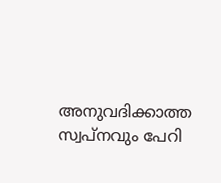അനുവദിക്കാത്ത സ്വപ്നവും പേറി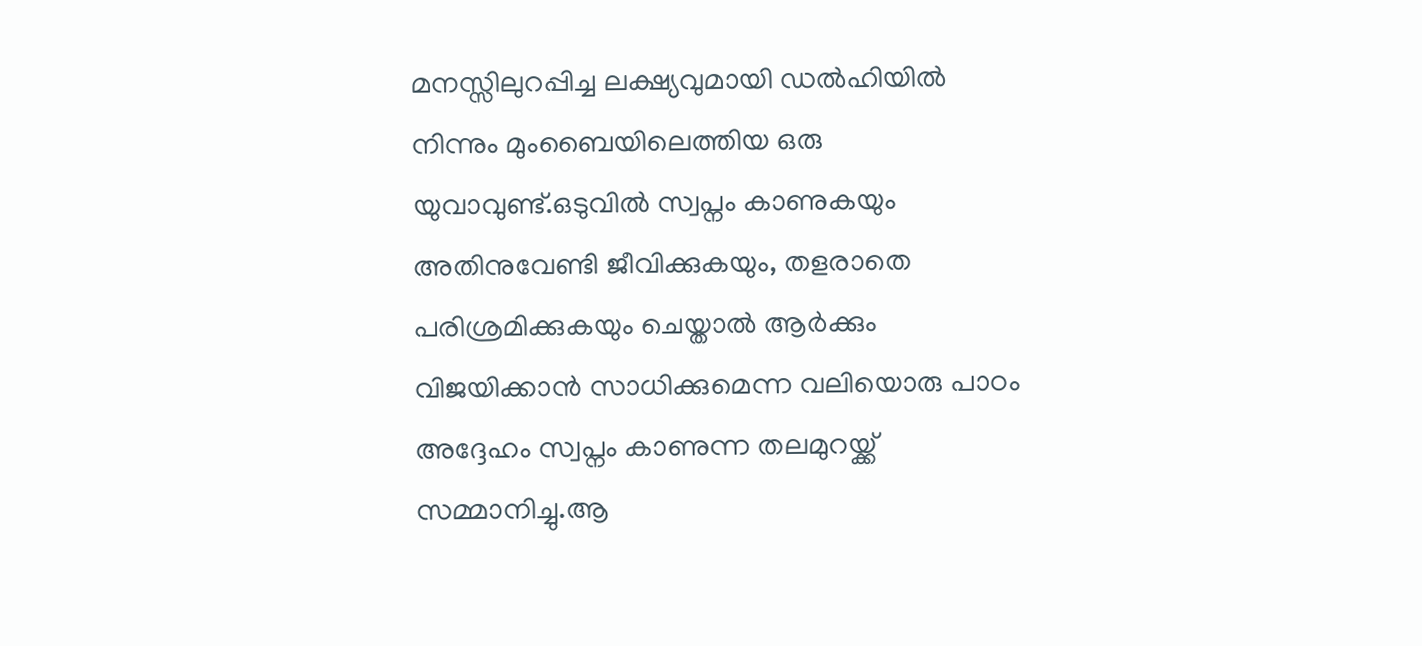മനസ്സിലുറപ്പിച്ച ലക്ഷ്യവുമായി ഡൽഹിയിൽ നിന്നും മുംബൈയിലെത്തിയ ഒരു യുവാവുണ്ട്.ഒടുവിൽ സ്വപ്നം കാണുകയും  അതിനുവേണ്ടി ജീവിക്കുകയും, തളരാതെ പരിശ്രമിക്കുകയും ചെയ്താൽ ആർക്കും വിജയിക്കാൻ സാധിക്കുമെന്ന വലിയൊരു പാഠം അദ്ദേഹം സ്വപ്നം കാണുന്ന തലമുറയ്ക്ക് സമ്മാനിച്ചു.ആ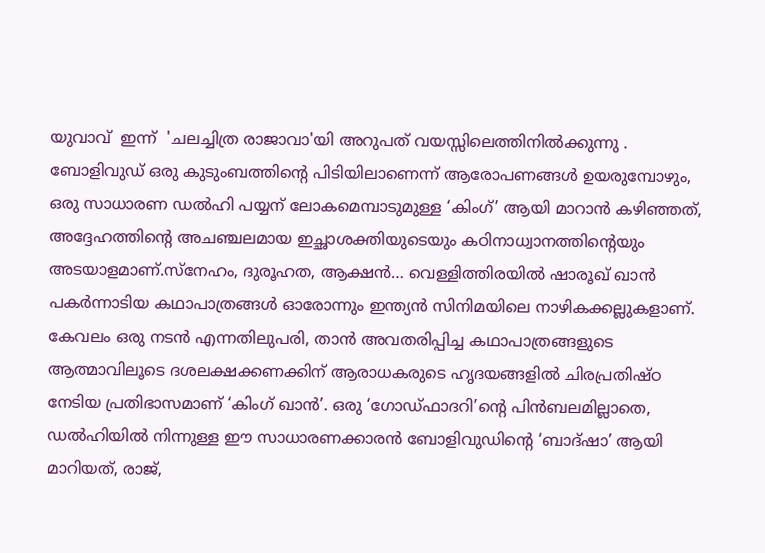യുവാവ്  ഇന്ന്  'ചലച്ചിത്ര രാജാവാ'യി അറുപത് വയസ്സിലെത്തിനിൽക്കുന്നു . ബോളിവുഡ് ഒരു കുടുംബത്തിൻ്റെ പിടിയിലാണെന്ന് ആരോപണങ്ങൾ ഉയരുമ്പോഴും, ഒരു സാധാരണ ഡൽഹി പയ്യന് ലോകമെമ്പാടുമുള്ള ‘കിംഗ്’ ആയി മാറാൻ കഴിഞ്ഞത്, അദ്ദേഹത്തിന്റെ അചഞ്ചലമായ ഇച്ഛാശക്തിയുടെയും കഠിനാധ്വാനത്തിന്റെയും അടയാളമാണ്.സ്നേഹം, ദുരൂഹത, ആക്ഷൻ… വെള്ളിത്തിരയിൽ ഷാരൂഖ് ഖാൻ പകർന്നാടിയ കഥാപാത്രങ്ങൾ ഓരോന്നും ഇന്ത്യൻ സിനിമയിലെ നാഴികക്കല്ലുകളാണ്. കേവലം ഒരു നടൻ എന്നതിലുപരി, താൻ അവതരിപ്പിച്ച കഥാപാത്രങ്ങളുടെ ആത്മാവിലൂടെ ദശലക്ഷക്കണക്കിന് ആരാധകരുടെ ഹൃദയങ്ങളിൽ ചിരപ്രതിഷ്ഠ നേടിയ പ്രതിഭാസമാണ് ‘കിംഗ് ഖാൻ’. ഒരു ‘ഗോഡ്ഫാദറി’ന്റെ പിൻബലമില്ലാതെ, ഡൽഹിയിൽ നിന്നുള്ള ഈ സാധാരണക്കാരൻ ബോളിവുഡിന്റെ ‘ബാദ്ഷാ’ ആയി മാറിയത്, രാജ്,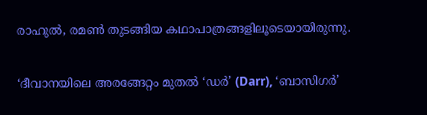രാഹുൽ, രമൺ തുടങ്ങിയ കഥാപാത്രങ്ങളിലൂടെയായിരുന്നു.

‘ദീവാനയിലെ അരങ്ങേറ്റം മുതൽ ‘ഡർ’ (Darr), ‘ബാസിഗർ’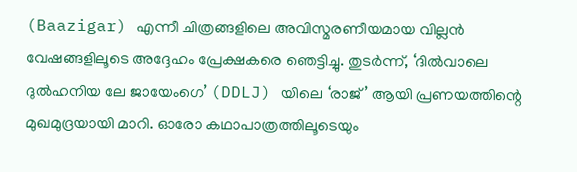(Baazigar) എന്നീ ചിത്രങ്ങളിലെ അവിസ്മരണീയമായ വില്ലൻ വേഷങ്ങളിലൂടെ അദ്ദേഹം പ്രേക്ഷകരെ ഞെട്ടിച്ചു. തുടർന്ന്, ‘ദിൽവാലെ ദുൽഹനിയ ലേ ജായേംഗെ’ (DDLJ) യിലെ ‘രാജ്’ ആയി പ്രണയത്തിന്റെ മുഖമുദ്രയായി മാറി. ഓരോ കഥാപാത്രത്തിലൂടെയും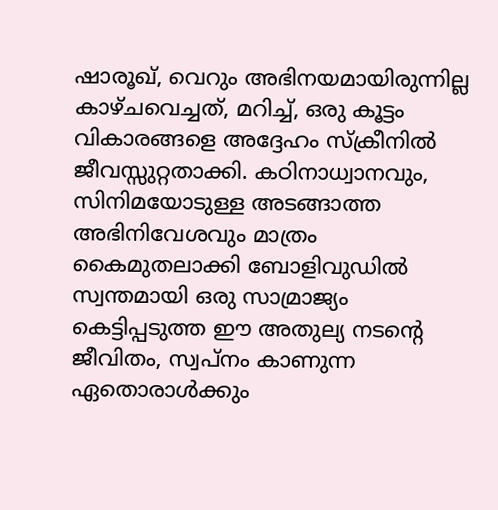ഷാരൂഖ്, വെറും അഭിനയമായിരുന്നില്ല കാഴ്ചവെച്ചത്, മറിച്ച്, ഒരു കൂട്ടം വികാരങ്ങളെ അദ്ദേഹം സ്‌ക്രീനിൽ ജീവസ്സുറ്റതാക്കി. കഠിനാധ്വാനവും, സിനിമയോടുള്ള അടങ്ങാത്ത അഭിനിവേശവും മാത്രം കൈമുതലാക്കി ബോളിവുഡിൽ സ്വന്തമായി ഒരു സാമ്രാജ്യം കെട്ടിപ്പടുത്ത ഈ അതുല്യ നടന്റെ ജീവിതം, സ്വപ്നം കാണുന്ന ഏതൊരാൾക്കും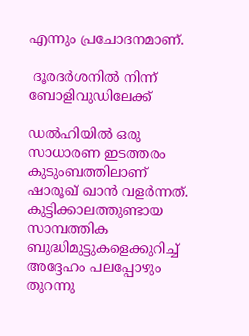എന്നും പ്രചോദനമാണ്.

 ദൂരദർശനിൽ നിന്ന് ബോളിവുഡിലേക്ക്

ഡൽഹിയിൽ ഒരു സാധാരണ ഇടത്തരം കുടുംബത്തിലാണ് ഷാരൂഖ് ഖാൻ വളർന്നത്. കുട്ടിക്കാലത്തുണ്ടായ സാമ്പത്തിക ബുദ്ധിമുട്ടുകളെക്കുറിച്ച് അദ്ദേഹം പലപ്പോഴും തുറന്നു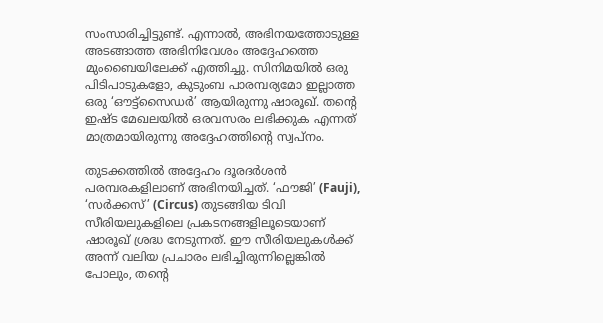സംസാരിച്ചിട്ടുണ്ട്. എന്നാൽ, അഭിനയത്തോടുള്ള അടങ്ങാത്ത അഭിനിവേശം അദ്ദേഹത്തെ മുംബൈയിലേക്ക് എത്തിച്ചു. സിനിമയിൽ ഒരു പിടിപാടുകളോ, കുടുംബ പാരമ്പര്യമോ ഇല്ലാത്ത ഒരു ‘ഔട്ട്സൈഡർ’ ആയിരുന്നു ഷാരൂഖ്. തന്റെ ഇഷ്ട മേഖലയിൽ ഒരവസരം ലഭിക്കുക എന്നത് മാത്രമായിരുന്നു അദ്ദേഹത്തിന്റെ സ്വപ്നം.

തുടക്കത്തിൽ അദ്ദേഹം ദൂരദർശൻ പരമ്പരകളിലാണ് അഭിനയിച്ചത്. ‘ഫൗജി’ (Fauji), ‘സർക്കസ്’ (Circus) തുടങ്ങിയ ടിവി സീരിയലുകളിലെ പ്രകടനങ്ങളിലൂടെയാണ് ഷാരൂഖ് ശ്രദ്ധ നേടുന്നത്. ഈ സീരിയലുകൾക്ക് അന്ന് വലിയ പ്രചാരം ലഭിച്ചിരുന്നില്ലെങ്കിൽ പോലും, തന്റെ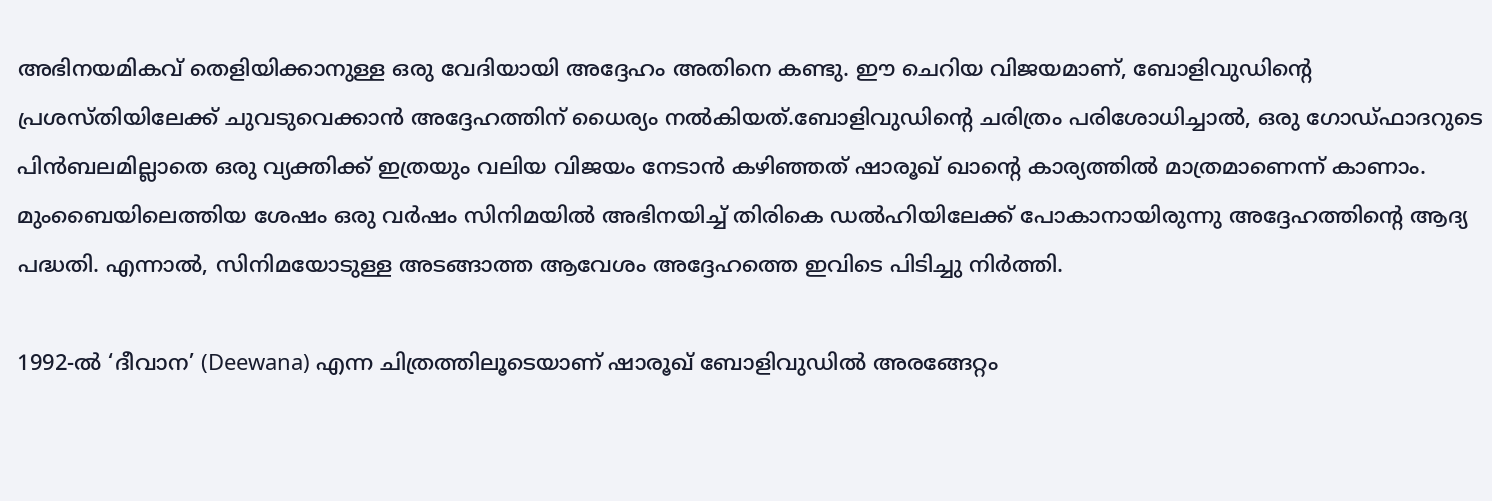അഭിനയമികവ് തെളിയിക്കാനുള്ള ഒരു വേദിയായി അദ്ദേഹം അതിനെ കണ്ടു. ഈ ചെറിയ വിജയമാണ്, ബോളിവുഡിന്റെ പ്രശസ്തിയിലേക്ക് ചുവടുവെക്കാൻ അദ്ദേഹത്തിന് ധൈര്യം നൽകിയത്.ബോളിവുഡിന്റെ ചരിത്രം പരിശോധിച്ചാൽ, ഒരു ഗോഡ്ഫാദറുടെ പിൻബലമില്ലാതെ ഒരു വ്യക്തിക്ക് ഇത്രയും വലിയ വിജയം നേടാൻ കഴിഞ്ഞത് ഷാരൂഖ് ഖാന്റെ കാര്യത്തിൽ മാത്രമാണെന്ന് കാണാം. മുംബൈയിലെത്തിയ ശേഷം ഒരു വർഷം സിനിമയിൽ അഭിനയിച്ച് തിരികെ ഡൽഹിയിലേക്ക് പോകാനായിരുന്നു അദ്ദേഹത്തിന്റെ ആദ്യ പദ്ധതി. എന്നാൽ, സിനിമയോടുള്ള അടങ്ങാത്ത ആവേശം അദ്ദേഹത്തെ ഇവിടെ പിടിച്ചു നിർത്തി.

1992-ൽ ‘ദീവാന’ (Deewana) എന്ന ചിത്രത്തിലൂടെയാണ് ഷാരൂഖ് ബോളിവുഡിൽ അരങ്ങേറ്റം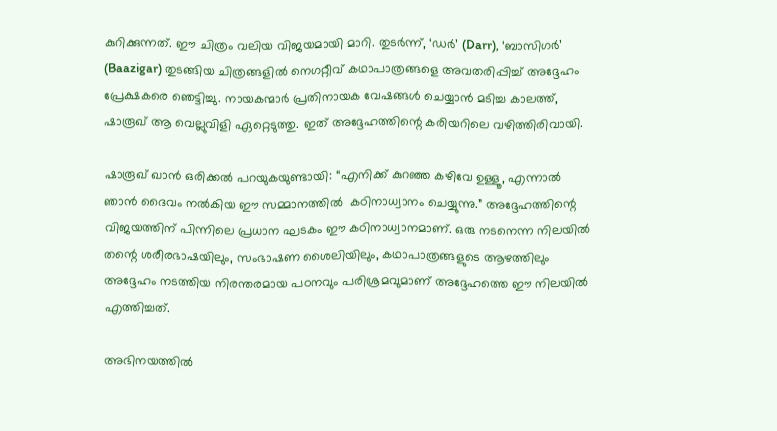കുറിക്കുന്നത്. ഈ ചിത്രം വലിയ വിജയമായി മാറി. തുടർന്ന്, ‘ഡർ’ (Darr), ‘ബാസിഗർ’ (Baazigar) തുടങ്ങിയ ചിത്രങ്ങളിൽ നെഗറ്റീവ് കഥാപാത്രങ്ങളെ അവതരിപ്പിച്ച് അദ്ദേഹം പ്രേക്ഷകരെ ഞെട്ടിച്ചു. നായകന്മാർ പ്രതിനായക വേഷങ്ങൾ ചെയ്യാൻ മടിച്ച കാലത്ത്, ഷാരൂഖ് ആ വെല്ലുവിളി ഏറ്റെടുത്തു. ഇത് അദ്ദേഹത്തിന്റെ കരിയറിലെ വഴിത്തിരിവായി.

ഷാരൂഖ് ഖാൻ ഒരിക്കൽ പറയുകയുണ്ടായി: “എനിക്ക് കുറഞ്ഞ കഴിവേ ഉള്ളൂ, എന്നാൽ ഞാൻ ദൈവം നൽകിയ ഈ സമ്മാനത്തിൽ  കഠിനാധ്വാനം ചെയ്യുന്നു.” അദ്ദേഹത്തിന്റെ വിജയത്തിന് പിന്നിലെ പ്രധാന ഘടകം ഈ കഠിനാധ്വാനമാണ്. ഒരു നടനെന്ന നിലയിൽ തന്റെ ശരീരഭാഷയിലും, സംഭാഷണ ശൈലിയിലും, കഥാപാത്രങ്ങളുടെ ആഴത്തിലും അദ്ദേഹം നടത്തിയ നിരന്തരമായ പഠനവും പരിശ്രമവുമാണ് അദ്ദേഹത്തെ ഈ നിലയിൽ എത്തിച്ചത്.

അഭിനയത്തിൽ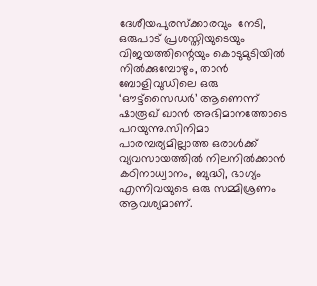ദേശീയപുരസ്‌ക്കാരവും  നേടി, ഒരുപാട് പ്രശസ്തിയുടെയും വിജയത്തിന്റെയും കൊടുമുടിയിൽ നിൽക്കുമ്പോഴും, താൻ ബോളിവുഡിലെ ഒരു ‘ഔട്ട്സൈഡർ’ ആണെന്ന് ഷാരൂഖ് ഖാൻ അഭിമാനത്തോടെ പറയുന്നു.സിനിമാ പാരമ്പര്യമില്ലാത്ത ഒരാൾക്ക് വ്യവസായത്തിൽ നിലനിൽക്കാൻ കഠിനാധ്വാനം, ബുദ്ധി, ഭാഗ്യം എന്നിവയുടെ ഒരു സമ്മിശ്രണം ആവശ്യമാണ്.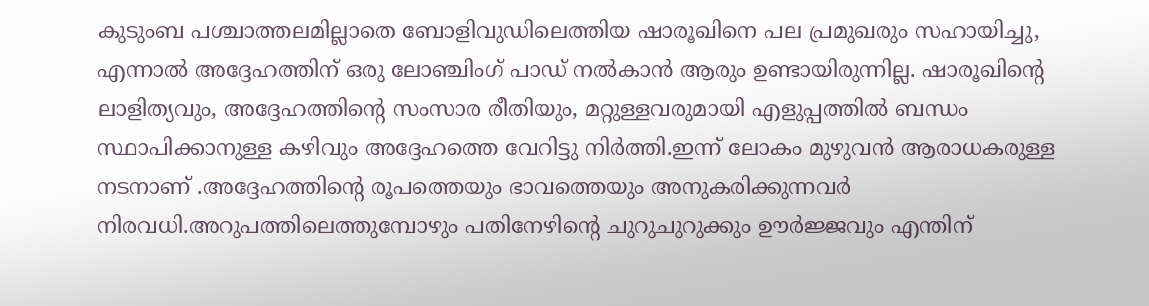കുടുംബ പശ്ചാത്തലമില്ലാതെ ബോളിവുഡിലെത്തിയ ഷാരൂഖിനെ പല പ്രമുഖരും സഹായിച്ചു, എന്നാൽ അദ്ദേഹത്തിന് ഒരു ലോഞ്ചിംഗ് പാഡ് നൽകാൻ ആരും ഉണ്ടായിരുന്നില്ല. ഷാരൂഖിന്റെ ലാളിത്യവും, അദ്ദേഹത്തിന്റെ സംസാര രീതിയും, മറ്റുള്ളവരുമായി എളുപ്പത്തിൽ ബന്ധം സ്ഥാപിക്കാനുള്ള കഴിവും അദ്ദേഹത്തെ വേറിട്ടു നിർത്തി.ഇന്ന് ലോകം മുഴുവൻ ആരാധകരുള്ള നടനാണ് .അദ്ദേഹത്തിൻ്റെ രൂപത്തെയും ഭാവത്തെയും അനുകരിക്കുന്നവർ നിരവധി.അറുപത്തിലെത്തുമ്പോഴും പതിനേഴിൻ്റെ ചുറുചുറുക്കും ഊർജ്ജവും എന്തിന്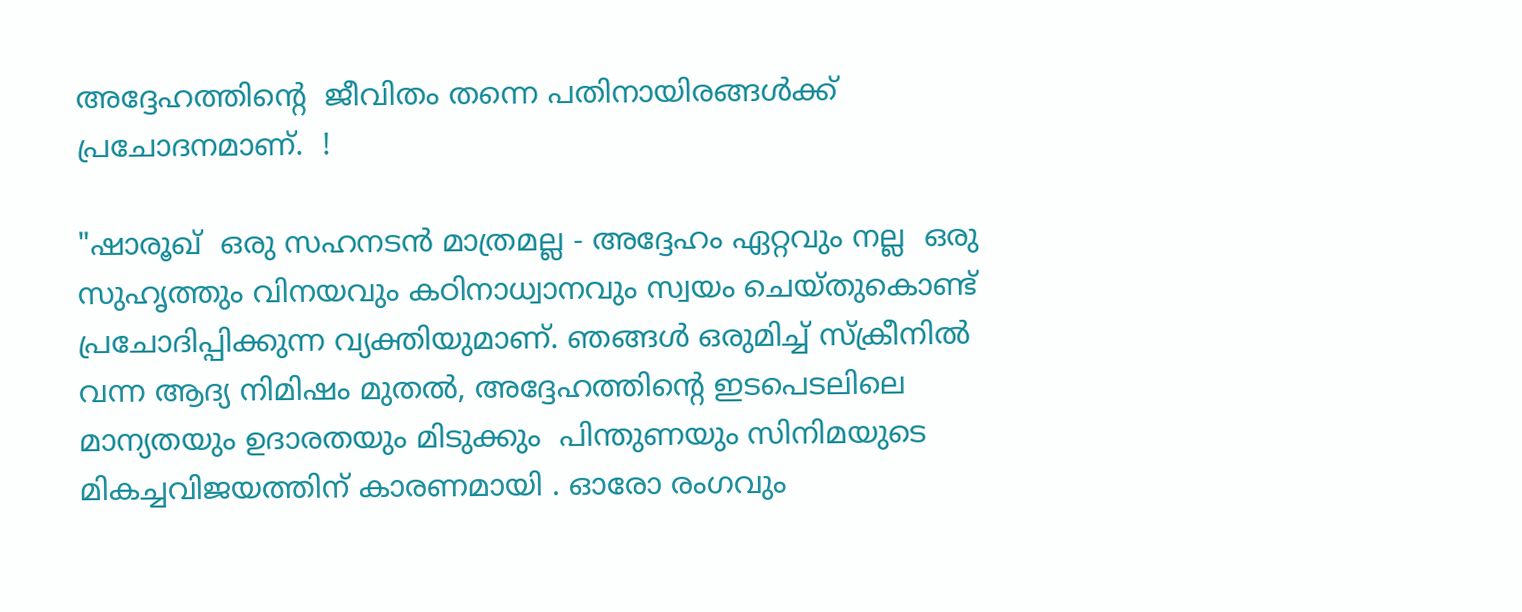അദ്ദേഹത്തിൻ്റെ  ജീവിതം തന്നെ പതിനായിരങ്ങൾക്ക് പ്രചോദനമാണ്.  !

"ഷാരൂഖ്  ഒരു സഹനടൻ മാത്രമല്ല - അദ്ദേഹം ഏറ്റവും നല്ല  ഒരു സുഹൃത്തും വിനയവും കഠിനാധ്വാനവും സ്വയം ചെയ്തുകൊണ്ട് പ്രചോദിപ്പിക്കുന്ന വ്യക്തിയുമാണ്. ഞങ്ങൾ ഒരുമിച്ച് സ്‌ക്രീനിൽ വന്ന ആദ്യ നിമിഷം മുതൽ, അദ്ദേഹത്തിന്റെ ഇടപെടലിലെ  മാന്യതയും ഉദാരതയും മിടുക്കും  പിന്തുണയും സിനിമയുടെ മികച്ചവിജയത്തിന് കാരണമായി . ഓരോ രംഗവും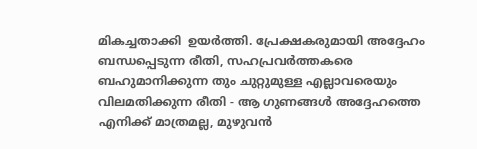മികച്ചതാക്കി  ഉയർത്തി. പ്രേക്ഷകരുമായി അദ്ദേഹം ബന്ധപ്പെടുന്ന രീതി, സഹപ്രവർത്തകരെ  ബഹുമാനിക്കുന്ന തും ചുറ്റുമുള്ള എല്ലാവരെയും വിലമതിക്കുന്ന രീതി - ആ ഗുണങ്ങൾ അദ്ദേഹത്തെ എനിക്ക് മാത്രമല്ല, മുഴുവൻ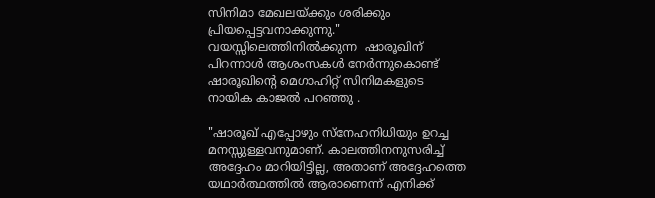സിനിമാ മേഖലയ്ക്കും ശരിക്കും പ്രിയപ്പെട്ടവനാക്കുന്നു." വയസ്സിലെത്തിനിൽക്കുന്ന  ഷാരൂഖിന്  പിറന്നാൾ ആശംസകൾ നേർന്നുകൊണ്ട്  ഷാരൂഖിൻ്റെ മെഗാഹിറ്റ് സിനിമകളുടെ  നായിക കാജൽ പറഞ്ഞു .

"ഷാരൂഖ് എപ്പോഴും സ്നേഹനിധിയും ഉറച്ച മനസ്സുള്ളവനുമാണ്. കാലത്തിനനുസരിച്ച് അദ്ദേഹം മാറിയിട്ടില്ല, അതാണ് അദ്ദേഹത്തെ യഥാർത്ഥത്തിൽ ആരാണെന്ന് എനിക്ക്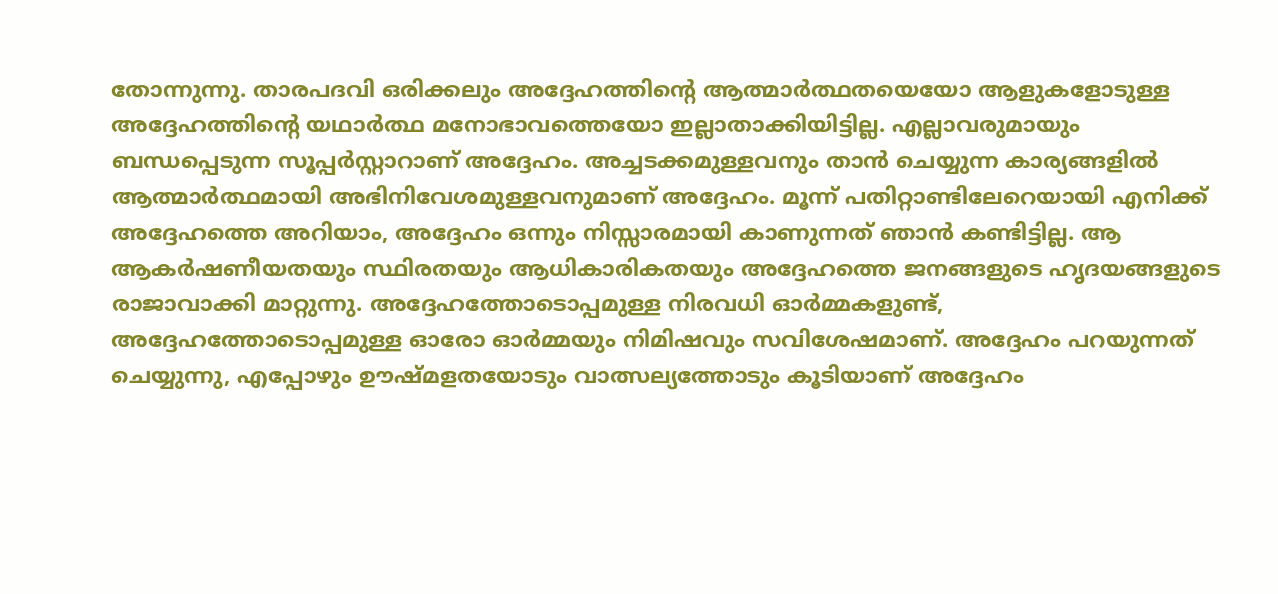തോന്നുന്നു. താരപദവി ഒരിക്കലും അദ്ദേഹത്തിന്റെ ആത്മാർത്ഥതയെയോ ആളുകളോടുള്ള അദ്ദേഹത്തിന്റെ യഥാർത്ഥ മനോഭാവത്തെയോ ഇല്ലാതാക്കിയിട്ടില്ല. എല്ലാവരുമായും ബന്ധപ്പെടുന്ന സൂപ്പർസ്റ്റാറാണ് അദ്ദേഹം. അച്ചടക്കമുള്ളവനും താൻ ചെയ്യുന്ന കാര്യങ്ങളിൽ ആത്മാർത്ഥമായി അഭിനിവേശമുള്ളവനുമാണ് അദ്ദേഹം. മൂന്ന് പതിറ്റാണ്ടിലേറെയായി എനിക്ക് അദ്ദേഹത്തെ അറിയാം, അദ്ദേഹം ഒന്നും നിസ്സാരമായി കാണുന്നത് ഞാൻ കണ്ടിട്ടില്ല. ആ ആകർഷണീയതയും സ്ഥിരതയും ആധികാരികതയും അദ്ദേഹത്തെ ജനങ്ങളുടെ ഹൃദയങ്ങളുടെ രാജാവാക്കി മാറ്റുന്നു. അദ്ദേഹത്തോടൊപ്പമുള്ള നിരവധി ഓർമ്മകളുണ്ട്, അദ്ദേഹത്തോടൊപ്പമുള്ള ഓരോ ഓർമ്മയും നിമിഷവും സവിശേഷമാണ്. അദ്ദേഹം പറയുന്നത് ചെയ്യുന്നു, എപ്പോഴും ഊഷ്മളതയോടും വാത്സല്യത്തോടും കൂടിയാണ് അദ്ദേഹം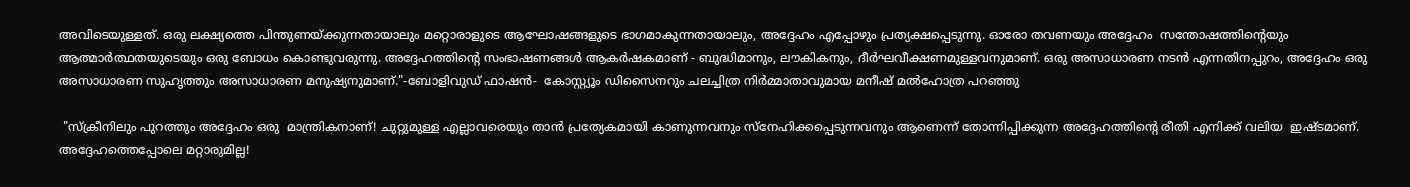അവിടെയുള്ളത്. ഒരു ലക്ഷ്യത്തെ പിന്തുണയ്ക്കുന്നതായാലും മറ്റൊരാളുടെ ആഘോഷങ്ങളുടെ ഭാഗമാകുന്നതായാലും, അദ്ദേഹം എപ്പോഴും പ്രത്യക്ഷപ്പെടുന്നു. ഓരോ തവണയും അദ്ദേഹം  സന്തോഷത്തിന്റെയും ആത്മാർത്ഥതയുടെയും ഒരു ബോധം കൊണ്ടുവരുന്നു. അദ്ദേഹത്തിന്റെ സംഭാഷണങ്ങൾ ആകർഷകമാണ് - ബുദ്ധിമാനും, ലൗകികനും, ദീർഘവീക്ഷണമുള്ളവനുമാണ്. ഒരു അസാധാരണ നടൻ എന്നതിനപ്പുറം, അദ്ദേഹം ഒരു അസാധാരണ സുഹൃത്തും അസാധാരണ മനുഷ്യനുമാണ്."-ബോളിവുഡ് ഫാഷൻ-  കോസ്റ്റ്യൂം ഡിസൈനറും ചലച്ചിത്ര നിർമ്മാതാവുമായ മനീഷ് മൽഹോത്ര പറഞ്ഞു

 "സ്‌ക്രീനിലും പുറത്തും അദ്ദേഹം ഒരു  മാന്ത്രികനാണ്! ചുറ്റുമുള്ള എല്ലാവരെയും താൻ പ്രത്യേകമായി കാണുന്നവനും സ്നേഹിക്കപ്പെടുന്നവനും ആണെന്ന് തോന്നിപ്പിക്കുന്ന അദ്ദേഹത്തിന്റെ രീതി എനിക്ക് വലിയ  ഇഷ്ടമാണ്. അദ്ദേഹത്തെപ്പോലെ മറ്റാരുമില്ല!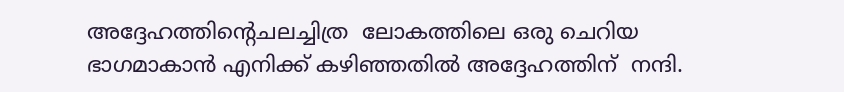അദ്ദേഹത്തിന്റെചലച്ചിത്ര  ലോകത്തിലെ ഒരു ചെറിയ ഭാഗമാകാൻ എനിക്ക് കഴിഞ്ഞതിൽ അദ്ദേഹത്തിന്  നന്ദി.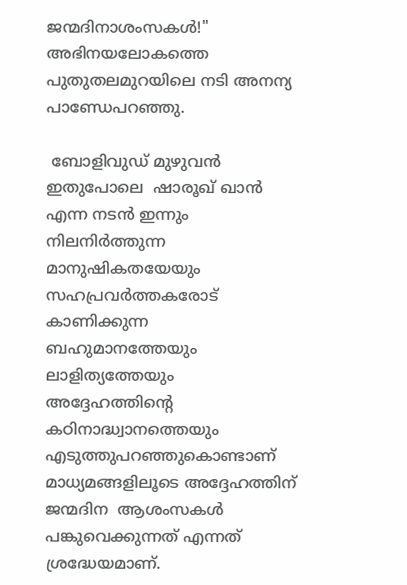ജന്മദിനാശംസകൾ!" അഭിനയലോകത്തെ പുതുതലമുറയിലെ നടി അനന്യ പാണ്ഡേപറഞ്ഞു.

 ബോളിവുഡ് മുഴുവൻ ഇതുപോലെ  ഷാരൂഖ് ഖാൻ എന്ന നടൻ ഇന്നും നിലനിർത്തുന്ന  മാനുഷികതയേയും സഹപ്രവർത്തകരോട്  കാണിക്കുന്ന ബഹുമാനത്തേയും ലാളിത്യത്തേയും അദ്ദേഹത്തിന്റെ  കഠിനാദ്ധ്വാനത്തെയും എടുത്തുപറഞ്ഞുകൊണ്ടാണ്  മാധ്യമങ്ങളിലൂടെ അദ്ദേഹത്തിന്  ജന്മദിന  ആശംസകൾ പങ്കുവെക്കുന്നത് എന്നത്   ശ്രദ്ധേയമാണ്.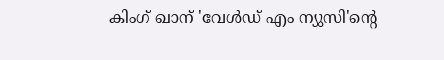കിംഗ് ഖാന് 'വേൾഡ് എം ന്യുസി'ൻ്റെ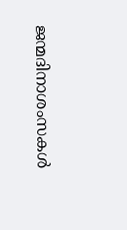ജന്മദിനാശംസകൾ